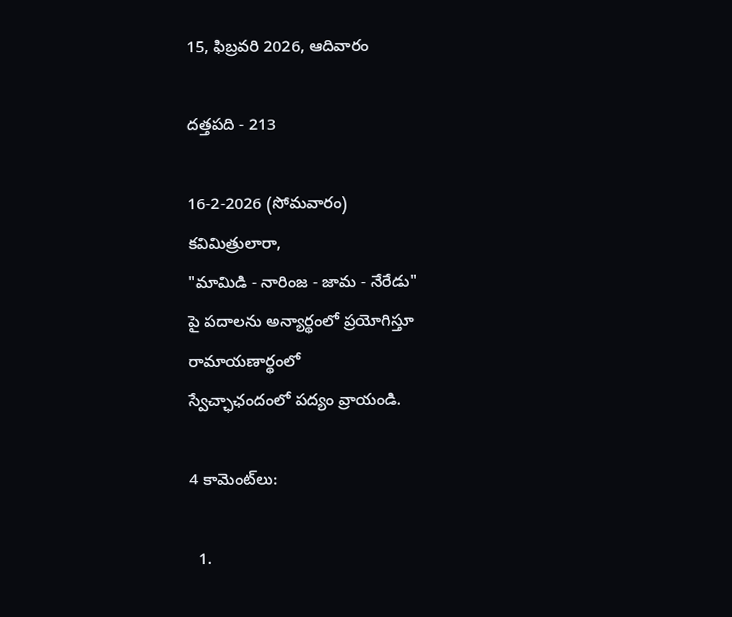15, ఫిబ్రవరి 2026, ఆదివారం

దత్తపది - 213

16-2-2026 (సోమవారం)
కవిమిత్రులారా,
"మామిడి - నారింజ - జామ - నేరేడు"
పై పదాలను అన్యార్థంలో ప్రయోగిస్తూ
రామాయణార్థంలో
స్వేచ్ఛాఛందంలో పద్యం వ్రాయండి.

4 కామెంట్‌లు:

  1.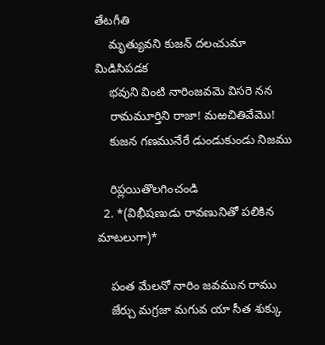తేటగీతి
    మృత్యువని కుజన్ దలఁచుమా మిడిసిపడక
    భవుని వింటి నారింజవమె విసరె నన
    రామమూర్తిని రాజా! మఱచితివేమొ!
    కుజన గణమునేరే డుండుకుండు నిజము

    రిప్లయితొలగించండి
  2. *(విభీషణుడు రావణునితో పలికిన మాటలుగా)*

    పంత మేలనో నారిం జవమున రాము
    జేర్చు మగ్రజా మగువ యా సీత శుక్కు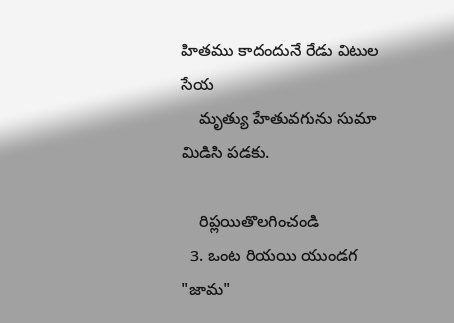హితము కాదందునే రేడు విటుల సేయ
    మృత్యు హేతువగును సుమా మిడిసి పడకు.

    రిప్లయితొలగించండి
  3. ఒంట రియయి యుండగ "జామ"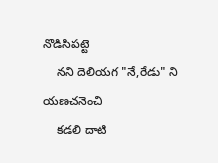నొడిసిపట్టె
    నని దెలియగ "నే,రేడు" ని యణచనెంచి
    కడలి దాటి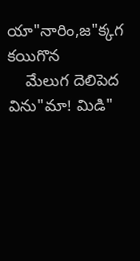యా"నారిం,జ"క్కగ కయిగొన
    మేలుగ దెలిపెద విను"మా! మిడి"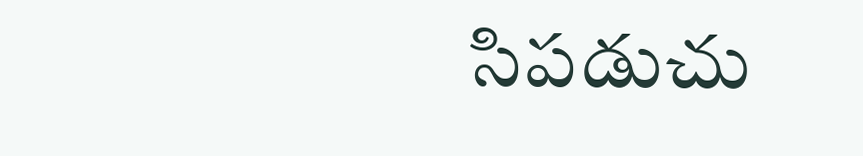సిపడుచు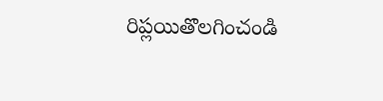రిప్లయితొలగించండి